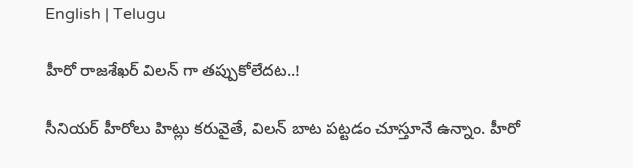English | Telugu

హీరో రాజశేఖర్ విలన్ గా తప్పుకోలేదట..!

సీనియర్ హీరోలు హిట్లు కరువైతే, విలన్ బాట పట్టడం చూస్తూనే ఉన్నాం. హీరో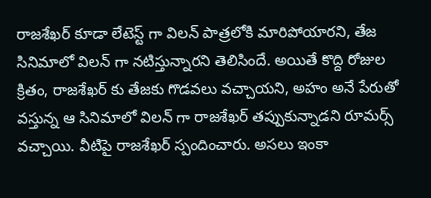రాజశేఖర్ కూడా లేటెస్ట్ గా విలన్ పాత్రలోకి మారిపోయారని, తేజ సినిమాలో విలన్ గా నటిస్తున్నారని తెలిసిందే. అయితే కొద్ది రోజుల క్రితం, రాజశేఖర్ కు తేజకు గొడవలు వచ్చాయని, అహం అనే పేరుతో వస్తున్న ఆ సినిమాలో విలన్ గా రాజశేఖర్ తప్పుకున్నాడని రూమర్స్ వచ్చాయి. వీటిపై రాజశేఖర్ స్పందించారు. అసలు ఇంకా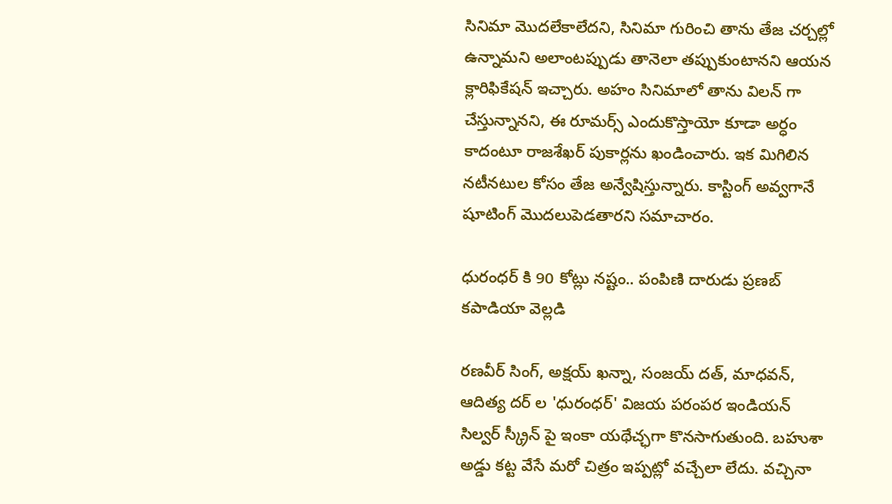సినిమా మొదలేకాలేదని, సినిమా గురించి తాను తేజ చర్చల్లో ఉన్నామని అలాంటప్పుడు తానెలా తప్పుకుంటానని ఆయన క్లారిఫికేషన్ ఇచ్చారు. అహం సినిమాలో తాను విలన్ గా చేస్తున్నానని, ఈ రూమర్స్ ఎందుకొస్తాయో కూడా అర్ధం కాదంటూ రాజశేఖర్ పుకార్లను ఖండించారు. ఇక మిగిలిన నటీనటుల కోసం తేజ అన్వేషిస్తున్నారు. కాస్టింగ్ అవ్వగానే షూటింగ్ మొదలుపెడతారని సమాచారం.

ధురంధర్ కి 90 కోట్లు నష్టం.. పంపిణి దారుడు ప్రణబ్ కపాడియా వెల్లడి

రణవీర్ సింగ్, అక్షయ్ ఖన్నా, సంజయ్ దత్, మాధవన్, ఆదిత్య దర్ ల 'ధురంధర్' విజయ పరంపర ఇండియన్ సిల్వర్ స్క్రీన్ పై ఇంకా యథేచ్ఛగా కొనసాగుతుంది. బహుశా అడ్డు కట్ట వేసే మరో చిత్రం ఇప్పట్లో వచ్చేలా లేదు. వచ్చినా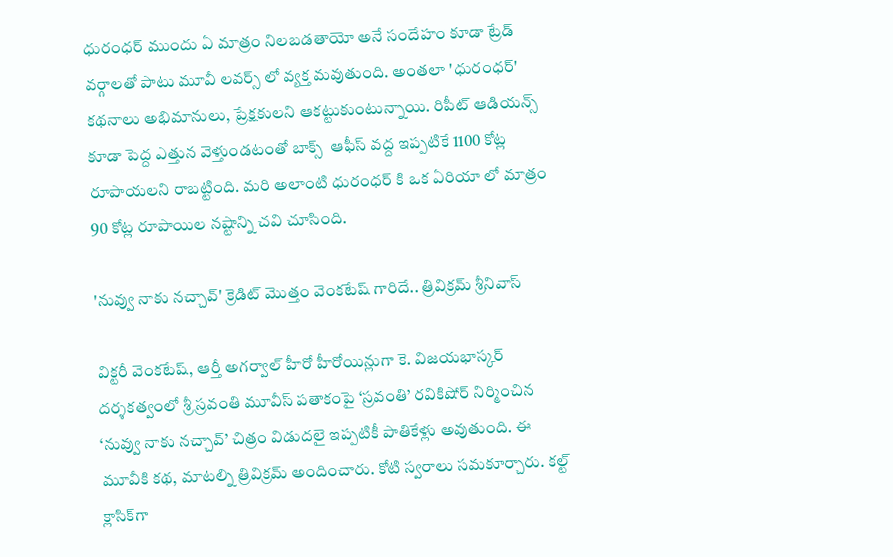ధురంధర్ ముందు ఏ మాత్రం నిలబడతాయో అనే సందేహం కూడా ట్రేడ్ వర్గాలతో పాటు మూవీ లవర్స్ లో వ్యక్త మవుతుంది. అంతలా 'ధురంధర్' కథనాలు అభిమానులు, ప్రేక్షకులని ఆకట్టుకుంటున్నాయి. రిపీట్ ఆడియన్స్ కూడా పెద్ద ఎత్తున వెళ్తుండటంతో బాక్స్  ఆఫీస్ వద్ద ఇప్పటికే 1100 కోట్ల రూపాయలని రాబట్టింది. మరి అలాంటి ధురంధర్ కి ఒక ఏరియా లో మాత్రం 90 కోట్ల రూపాయిల నష్టాన్ని చవి చూసింది.

'నువ్వు నాకు నచ్చావ్' క్రెడిట్ మొత్తం వెంకటేష్ గారిదే.. త్రివిక్రమ్ శ్రీనివాస్

విక్టరీ వెంకటేష్, ఆర్తీ అగర్వాల్ హీరో హీరోయిన్లుగా కె. విజయభాస్కర్ దర్శకత్వంలో శ్రీ స్రవంతి మూవీస్ పతాకంపై ‘స్రవంతి’ రవికిషోర్ నిర్మించిన ‘నువ్వు నాకు నచ్చావ్’ చిత్రం విడుదలై ఇప్పటికీ పాతికేళ్లు అవుతుంది. ఈ మూవీకి కథ, మాటల్ని త్రివిక్రమ్ అందించారు. కోటి స్వరాలు సమకూర్చారు. కల్ట్ క్లాసిక్‌గా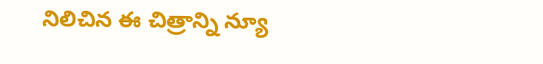నిలిచిన ఈ చిత్రాన్ని న్యూ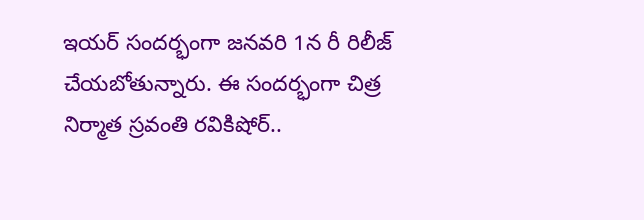ఇయర్ సందర్భంగా జనవరి 1న రీ రిలీజ్ చేయబోతున్నారు. ఈ సందర్భంగా చిత్ర నిర్మాత స్రవంతి రవికిషోర్..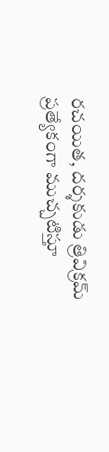రచయిత, దర్శకుడు త్రివిక్రమ్ ప్రత్యేకంగా ముచ్చటిస్తూ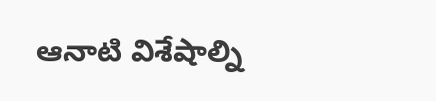ఆనాటి విశేషాల్ని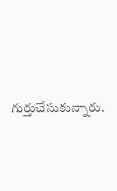గుర్తుచేసుకున్నారు.